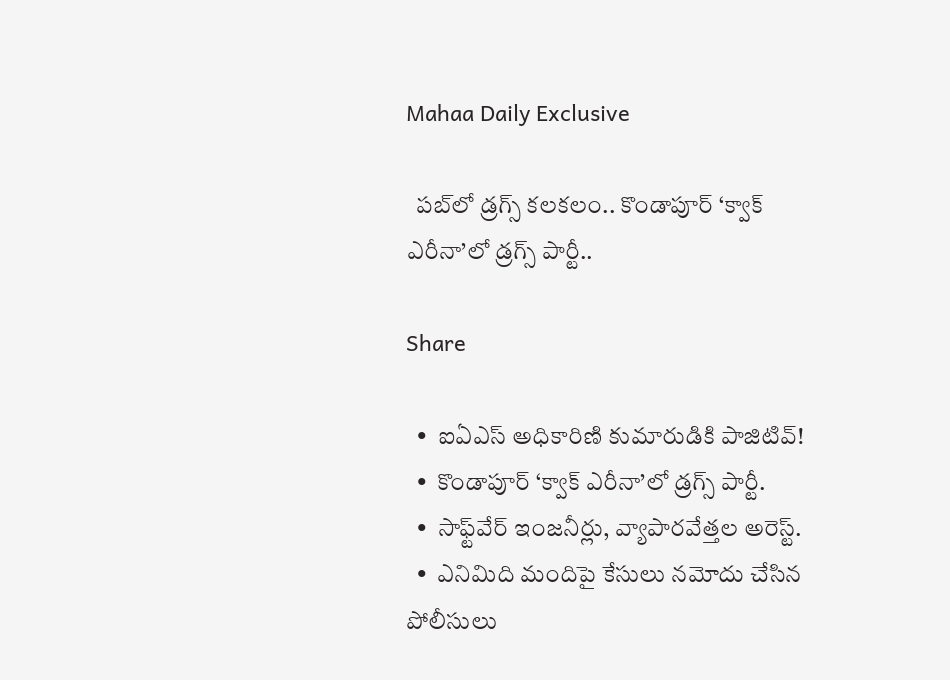Mahaa Daily Exclusive

  పబ్‌లో డ్రగ్స్‌ కలకలం.. కొండాపూర్‌ ‘క్వాక్‌ ఎరీనా’లో డ్రగ్స్‌ పార్టీ..

Share

  •  ఐఏఎస్‌ అధికారిణి కుమారుడికి పాజిటివ్‌!
  •  కొండాపూర్‌ ‘క్వాక్‌ ఎరీనా’లో డ్రగ్స్‌ పార్టీ.
  •  సాఫ్ట్‌వేర్‌ ఇంజనీర్లు, వ్యాపారవేత్తల అరెస్ట్‌.
  •  ఎనిమిది మందిపై కేసులు నమోదు చేసిన పోలీసులు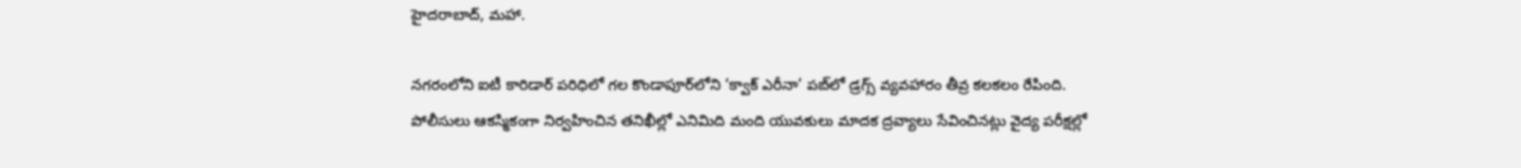హైదరాబాద్‌, మహా.

నగరంలోని ఐటీ కారిడార్‌ పరిధిలో గల కొండాపూర్‌లోని ‘క్వాక్‌ ఎరీనా’ పబ్‌లో డ్రగ్స్‌ వ్యవహారం తీవ్ర కలకలం రేపింది. పోలీసులు ఆకస్మికంగా నిర్వహించిన తనిఖీల్లో ఎనిమిది మంది యువకులు మాదక ద్రవ్యాలు సేవించినట్లు వైద్య పరీక్షల్లో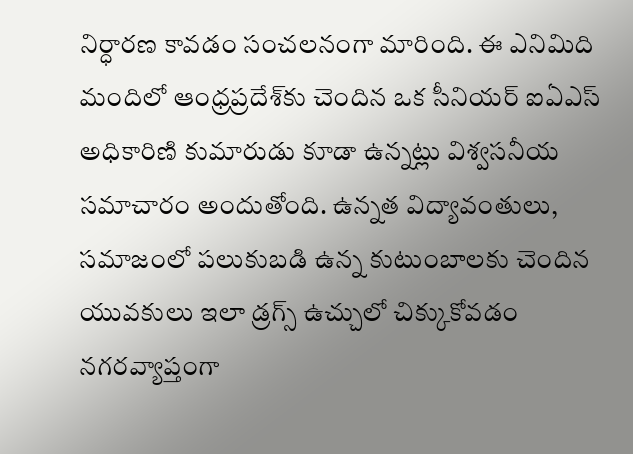నిర్ధారణ కావడం సంచలనంగా మారింది. ఈ ఎనిమిది మందిలో ఆంధ్రప్రదేశ్‌కు చెందిన ఒక సీనియర్‌ ఐఏఎస్‌ అధికారిణి కుమారుడు కూడా ఉన్నట్లు విశ్వసనీయ సమాచారం అందుతోంది. ఉన్నత విద్యావంతులు, సమాజంలో పలుకుబడి ఉన్న కుటుంబాలకు చెందిన యువకులు ఇలా డ్రగ్స్‌ ఉచ్చులో చిక్కుకోవడం నగరవ్యాప్తంగా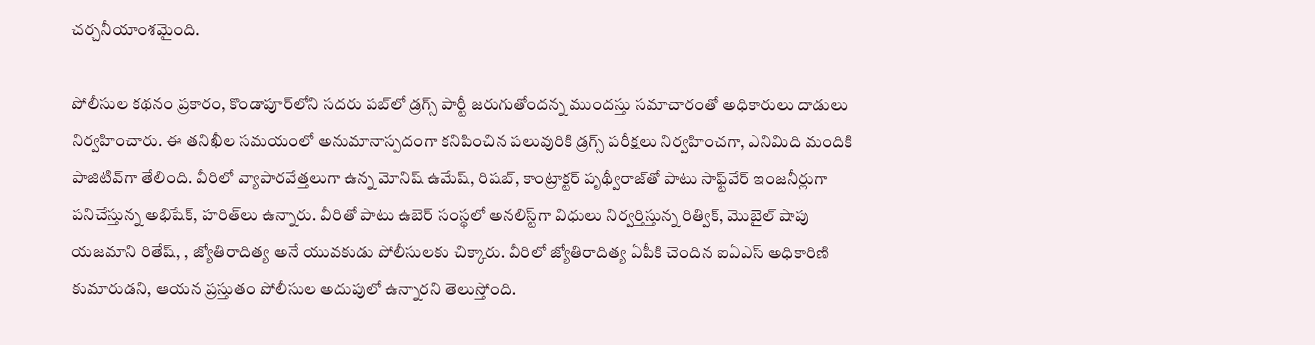చర్చనీయాంశమైంది.

పోలీసుల కథనం ప్రకారం, కొండాపూర్‌లోని సదరు పబ్‌లో డ్రగ్స్‌ పార్టీ జరుగుతోందన్న ముందస్తు సమాచారంతో అధికారులు దాడులు నిర్వహించారు. ఈ తనిఖీల సమయంలో అనుమానాస్పదంగా కనిపించిన పలువురికి డ్రగ్స్‌ పరీక్షలు నిర్వహించగా, ఎనిమిది మందికి పాజిటివ్‌గా తేలింది. వీరిలో వ్యాపారవేత్తలుగా ఉన్న మోనిష్‌ ఉమేష్‌, రిషబ్‌, కాంట్రాక్టర్‌ పృథ్వీరాజ్‌తో పాటు సాఫ్ట్‌వేర్‌ ఇంజనీర్లుగా పనిచేస్తున్న అభిషేక్‌, హరిత్‌లు ఉన్నారు. వీరితో పాటు ఉబెర్‌ సంస్థలో అనలిస్ట్‌గా విధులు నిర్వర్తిస్తున్న రిత్విక్‌, మొబైల్‌ షాపు యజమాని రితేష్‌, , జ్యోతిరాదిత్య అనే యువకుడు పోలీసులకు చిక్కారు. వీరిలో జ్యోతిరాదిత్య ఏపీకి చెందిన ఐఏఎస్‌ అధికారిణి కుమారుడని, ఆయన ప్రస్తుతం పోలీసుల అదుపులో ఉన్నారని తెలుస్తోంది.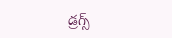డ్రగ్స్‌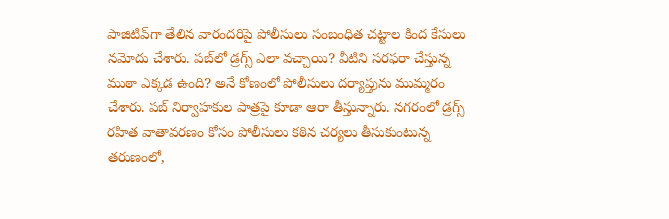పాజిటివ్‌గా తేలిన వారందరిపై పోలీసులు సంబంధిత చట్టాల కింద కేసులు నమోదు చేశారు. పబ్‌లో డ్రగ్స్‌ ఎలా వచ్చాయి? వీటిని సరఫరా చేస్తున్న ముఠా ఎక్కడ ఉంది? అనే కోణంలో పోలీసులు దర్యాప్తును ముమ్మరం చేశారు. పబ్‌ నిర్వాహకుల పాత్రపై కూడా ఆరా తీస్తున్నారు. నగరంలో డ్రగ్స్‌ రహిత వాతావరణం కోసం పోలీసులు కఠిన చర్యలు తీసుకుంటున్న తరుణంలో,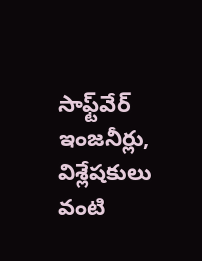సాఫ్ట్‌వేర్‌ ఇంజనీర్లు, విశ్లేషకులు వంటి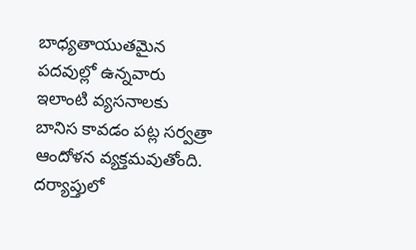బాధ్యతాయుతమైన పదవుల్లో ఉన్నవారు ఇలాంటి వ్యసనాలకు బానిస కావడం పట్ల సర్వత్రా ఆందోళన వ్యక్తమవుతోంది. దర్యాప్తులో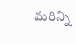మరిన్ని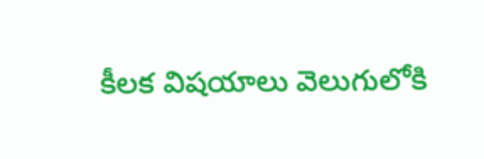కీలక విషయాలు వెలుగులోకి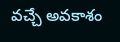వచ్చే అవకాశం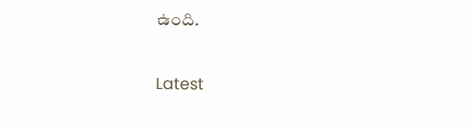ఉంది.

Latest